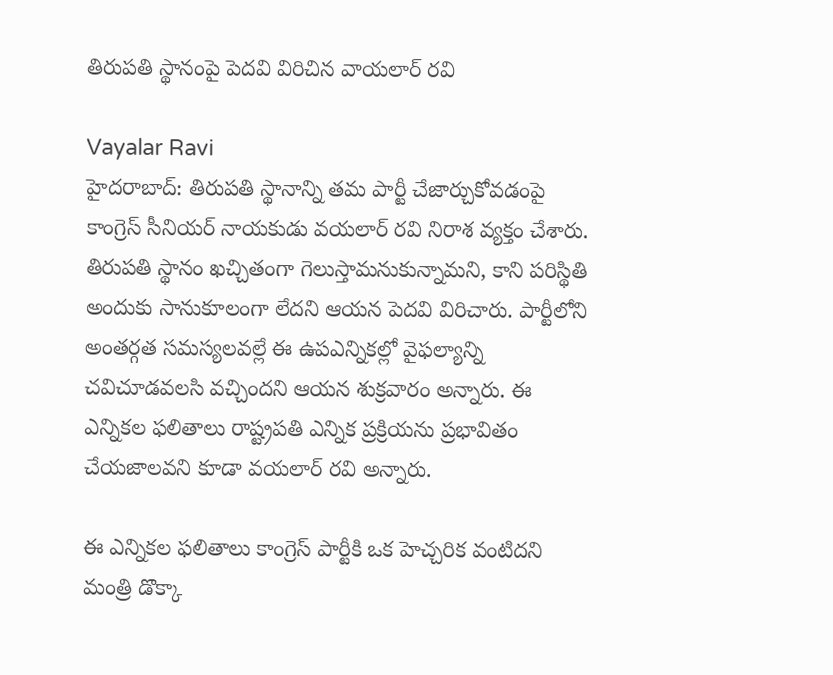తిరుపతి స్థానంపై పెదవి విరిచిన వాయలార్ రవి

Vayalar Ravi
హైదరాబాద్: తిరుపతి స్థానాన్ని తమ పార్టీ చేజార్చుకోవడంపై కాంగ్రెస్ సీనియర్ నాయకుడు వయలార్ రవి నిరాశ వ్యక్తం చేశారు. తిరుపతి స్థానం ఖచ్చితంగా గెలుస్తామనుకున్నామని, కాని పరిస్థితి అందుకు సానుకూలంగా లేదని ఆయన పెదవి విరిచారు. పార్టీలోని అంతర్గత సమస్యలవల్లే ఈ ఉపఎన్నికల్లో వైఫల్యాన్ని చవిచూడవలసి వచ్చిందని ఆయన శుక్రవారం అన్నారు. ఈ ఎన్నికల ఫలితాలు రాష్ట్రపతి ఎన్నిక ప్రక్రియను ప్రభావితం చేయజాలవని కూడా వయలార్ రవి అన్నారు.

ఈ ఎన్నికల ఫలితాలు కాంగ్రెస్ పార్టీకి ఒక హెచ్చరిక వంటిదని మంత్రి డొక్కా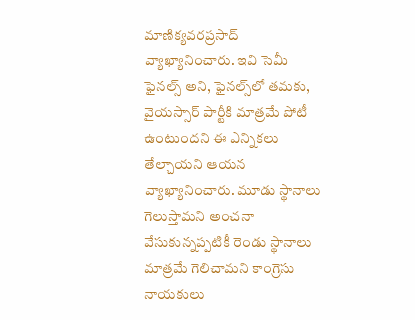మాణిక్యవరప్రసాద్ వ్యాఖ్యానించారు. ఇవి సెమీ ఫైనల్స్ అని, ఫైనల్స్‌లో తమకు, వైయస్సార్ పార్టీకి మాత్రమే పోటీ ఉంటుందని ఈ ఎన్నికలు తేల్చాయని ఆయన వ్యాఖ్యానించారు. మూడు స్థానాలు గెలుస్తామని అంచనా వేసుకున్నప్పటికీ రెండు స్థానాలు మాత్రమే గెలిచామని కాంగ్రెసు నాయకులు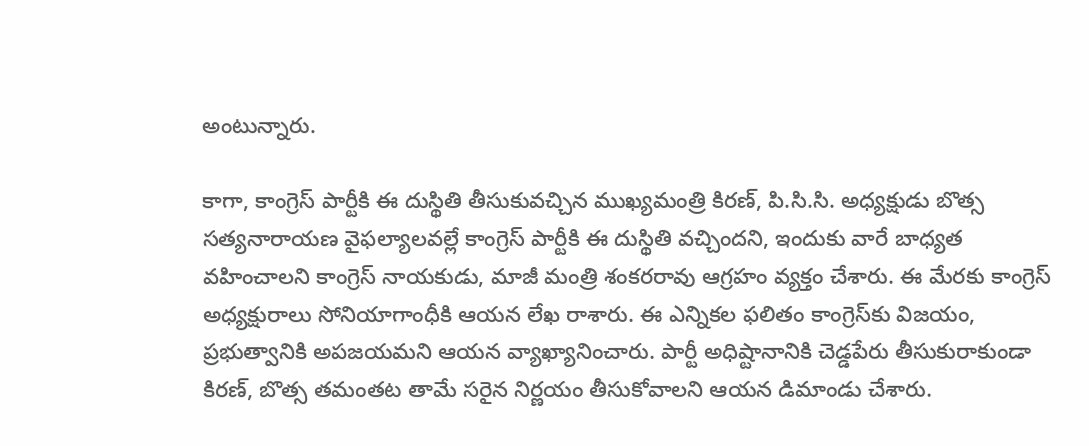అంటున్నారు.

కాగా, కాంగ్రెస్ పార్టీకి ఈ దుస్థితి తీసుకువచ్చిన ముఖ్యమంత్రి కిరణ్, పి.సి.సి. అధ్యక్షుడు బొత్స సత్యనారాయణ వైఫల్యాలవల్లే కాంగ్రెస్ పార్టీకి ఈ దుస్థితి వచ్చిందని, ఇందుకు వారే బాధ్యత వహించాలని కాంగ్రెస్ నాయకుడు, మాజీ మంత్రి శంకరరావు ఆగ్రహం వ్యక్తం చేశారు. ఈ మేరకు కాంగ్రెస్ అధ్యక్షురాలు సోనియాగాంధీకి ఆయన లేఖ రాశారు. ఈ ఎన్నికల ఫలితం కాంగ్రెస్‌కు విజయం, ప్రభుత్వానికి అపజయమని ఆయన వ్యాఖ్యానించారు. పార్టీ అధిష్టానానికి చెడ్డపేరు తీసుకురాకుండా కిరణ్, బొత్స తమంతట తామే సరైన నిర్ణయం తీసుకోవాలని ఆయన డిమాండు చేశారు.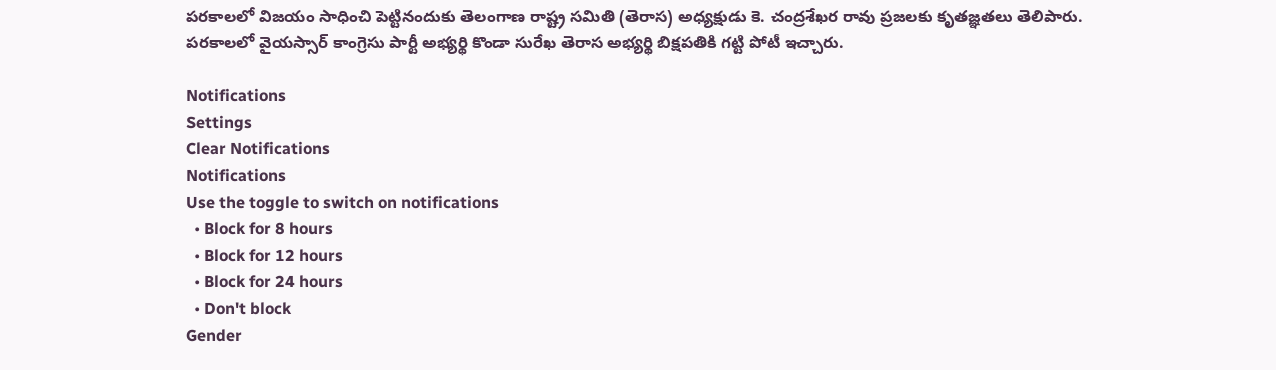పరకాలలో విజయం సాధించి పెట్టినందుకు తెలంగాణ రాష్ట్ర సమితి (తెరాస) అధ్యక్షుడు కె. చంద్రశేఖర రావు ప్రజలకు కృతజ్ఞతలు తెలిపారు. పరకాలలో వైయస్సార్ కాంగ్రెసు పార్టీ అభ్యర్థి కొండా సురేఖ తెరాస అభ్యర్థి బిక్షపతికి గట్టి పోటీ ఇచ్చారు.

Notifications
Settings
Clear Notifications
Notifications
Use the toggle to switch on notifications
  • Block for 8 hours
  • Block for 12 hours
  • Block for 24 hours
  • Don't block
Gender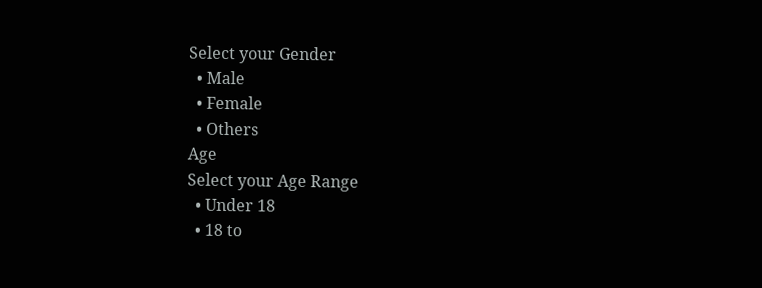Select your Gender
  • Male
  • Female
  • Others
Age
Select your Age Range
  • Under 18
  • 18 to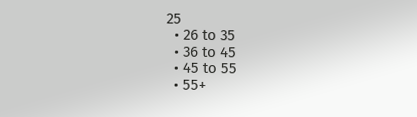25
  • 26 to 35
  • 36 to 45
  • 45 to 55
  • 55+